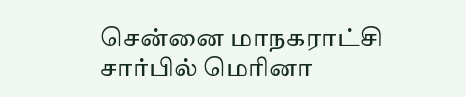சென்னை மாநகராட்சி சார்பில் மெரினா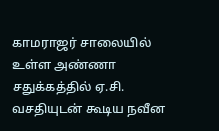காமராஜர் சாலையில் உள்ள அண்ணா சதுக்கத்தில் ஏ.சி. வசதியுடன் கூடிய நவீன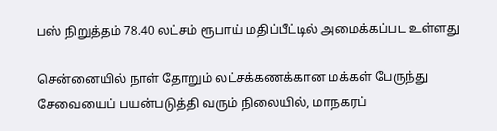பஸ் நிறுத்தம் 78.40 லட்சம் ரூபாய் மதிப்பீட்டில் அமைக்கப்பட உள்ளது

சென்னையில் நாள் தோறும் லட்சக்கணக்கான மக்கள் பேருந்து சேவையைப் பயன்படுத்தி வரும் நிலையில், மாநகரப்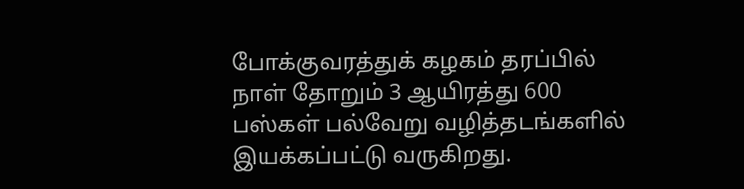போக்குவரத்துக் கழகம் தரப்பில் நாள் தோறும் 3 ஆயிரத்து 600 பஸ்கள் பல்வேறு வழித்தடங்களில் இயக்கப்பட்டு வருகிறது.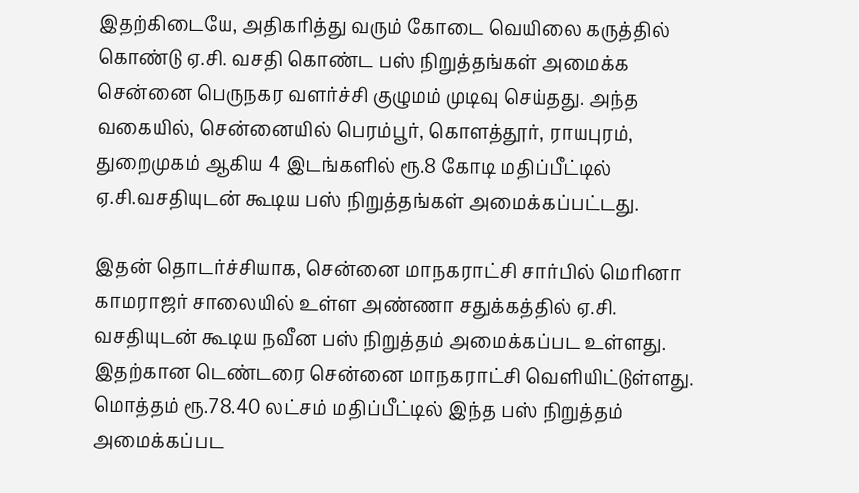இதற்கிடையே, அதிகரித்து வரும் கோடை வெயிலை கருத்தில் கொண்டு ஏ.சி. வசதி கொண்ட பஸ் நிறுத்தங்கள் அமைக்க சென்னை பெருநகர வளர்ச்சி குழுமம் முடிவு செய்தது. அந்த வகையில், சென்னையில் பெரம்பூர், கொளத்தூர், ராயபுரம், துறைமுகம் ஆகிய 4 இடங்களில் ரூ.8 கோடி மதிப்பீட்டில் ஏ.சி.வசதியுடன் கூடிய பஸ் நிறுத்தங்கள் அமைக்கப்பட்டது.

இதன் தொடர்ச்சியாக, சென்னை மாநகராட்சி சார்பில் மெரினா காமராஜர் சாலையில் உள்ள அண்ணா சதுக்கத்தில் ஏ.சி. வசதியுடன் கூடிய நவீன பஸ் நிறுத்தம் அமைக்கப்பட உள்ளது. இதற்கான டெண்டரை சென்னை மாநகராட்சி வெளியிட்டுள்ளது. மொத்தம் ரூ.78.40 லட்சம் மதிப்பீட்டில் இந்த பஸ் நிறுத்தம் அமைக்கப்பட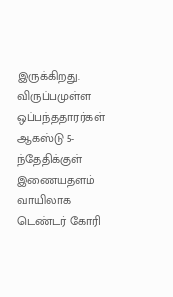இருக்கிறது. விருப்பமுள்ள ஒப்பந்ததாரர்கள் ஆகஸ்டு 5-ந்தேதிக்குள் இணையதளம் வாயிலாக டெண்டர் கோரி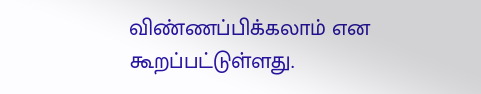விண்ணப்பிக்கலாம் என கூறப்பட்டுள்ளது.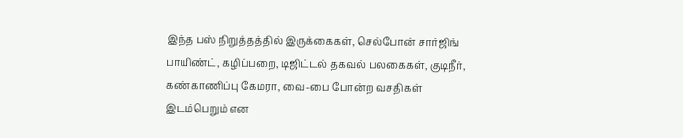இந்த பஸ் நிறுத்தத்தில் இருக்கைகள், செல்போன் சார்ஜிங் பாயிண்ட், கழிப்பறை, டிஜிட்டல் தகவல் பலகைகள், குடிநீர், கண்காணிப்பு கேமரா, வை-பை போன்ற வசதிகள் இடம்பெறும் என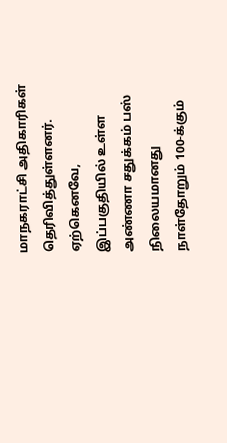மாநகராட்சி அதிகாரிகள் தெரிவித்துள்ளனர். ஏற்கெனவே, இப்பகுதியில் உள்ள அண்ணா சதுக்கம் பஸ் நிலையமானது நாள்தோறும் 100-க்கும்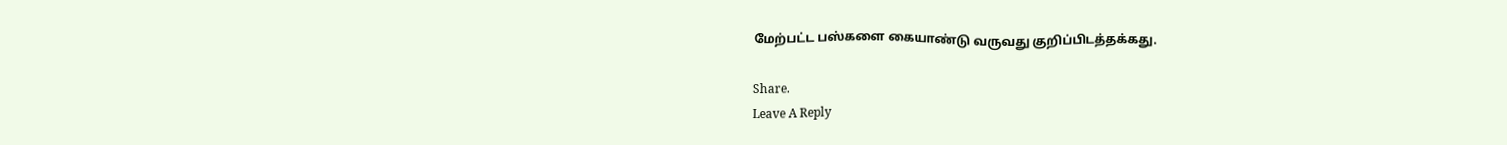மேற்பட்ட பஸ்களை கையாண்டு வருவது குறிப்பிடத்தக்கது.

Share.
Leave A Reply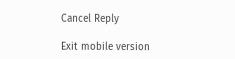Cancel Reply

Exit mobile version